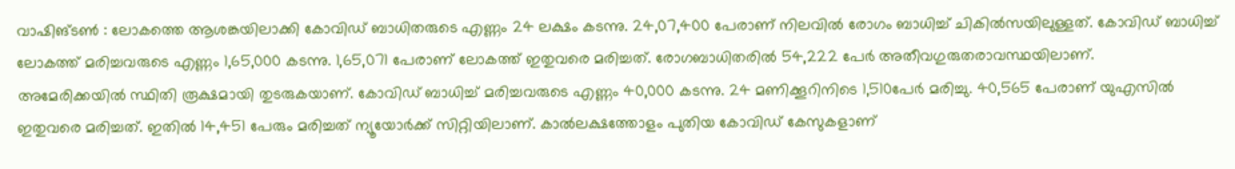വാഷിങ്ടണ്‍ : ലോകത്തെ ആശങ്കയിലാക്കി കോവിഡ് ബാധിതരുടെ എണ്ണം 24 ലക്ഷം കടന്നു. 24,07,400 പേരാണ് നിലവില്‍ രോഗം ബാധിച്ച് ചികില്‍സയിലുള്ളത്. കോവിഡ് ബാധിച്ച് ലോകത്ത് മരിച്ചവരുടെ എണ്ണം 1,65,000 കടന്നു. 1,65,071 പേരാണ് ലോകത്ത് ഇതുവരെ മരിച്ചത്. രോഗബാധിതരില്‍ 54,222 പേര്‍ അതീവഗുരുതരാവസ്ഥയിലാണ്.
അമേരിക്കയില്‍ സ്ഥിതി രൂക്ഷമായി തുടരുകയാണ്. കോവിഡ് ബാധിച്ച് മരിച്ചവരുടെ എണ്ണം 40,000 കടന്നു. 24 മണിക്കൂറിനിടെ 1,510പേര്‍ മരിച്ചു. 40,565 പേരാണ് യുഎസില്‍ ഇതുവരെ മരിച്ചത്. ഇതില്‍ 14,451 പേരും മരിച്ചത് ന്യൂയോര്‍ക്ക് സിറ്റിയിലാണ്. കാല്‍ലക്ഷത്തോളം പുതിയ കോവിഡ് കേസുകളാണ്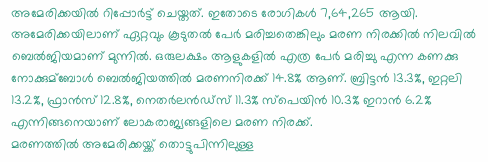അമേരിക്കയില്‍ റിപ്പോര്‍ട്ട് ചെയ്തത്. ഇതോടെ രോഗികള്‍ 7,64,265 ആയി.
അമേരിക്കയിലാണ് ഏറ്റവും കൂടുതല്‍ പേര്‍ മരിച്ചതെങ്കിലും മരണ നിരക്കില്‍ നിലവില്‍ ബെല്‍ജിയമാണ് മുന്നില്‍. ഒരുലക്ഷം ആളുകളില്‍ എത്ര പേര്‍ മരിച്ചു എന്ന കണക്കു നോക്കുമ്‌ബോള്‍ ബെല്‍ജിയത്തില്‍ മരണനിരക്ക് 14.8% ആണ്. ബ്രിട്ടന്‍ 13.3%, ഇറ്റലി 13.2%, ഫ്രാന്‍സ് 12.8%, നെതര്‍ലന്‍ഡ്‌സ് 11.3% സ്‌പെയിന്‍ 10.3% ഇറാന്‍ 6.2% എന്നിങ്ങനെയാണ് ലോകരാജ്യങ്ങളിലെ മരണ നിരക്ക്.
മരണത്തില്‍ അമേരിക്കയ്ക്ക് തൊട്ടുപിന്നിലുള്ള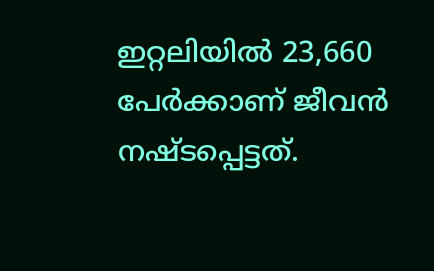ഇറ്റലിയില്‍ 23,660 പേര്‍ക്കാണ് ജീവന്‍ നഷ്ടപ്പെട്ടത്.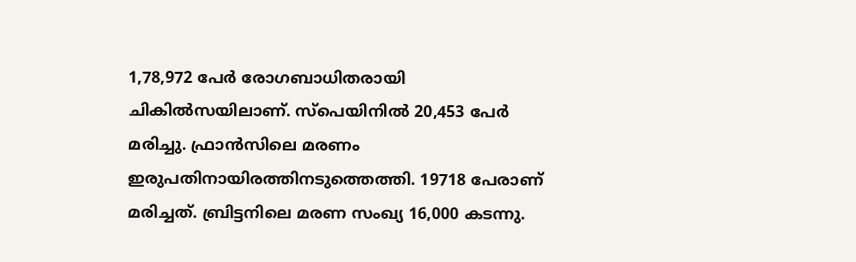1,78,972 പേര്‍ രോഗബാധിതരായി ചികില്‍സയിലാണ്. സ്‌പെയിനില്‍ 20,453 പേര്‍ മരിച്ചു. ഫ്രാന്‍സിലെ മരണം ഇരുപതിനായിരത്തിനടുത്തെത്തി. 19718 പേരാണ് മരിച്ചത്. ബ്രിട്ടനിലെ മരണ സംഖ്യ 16,000 കടന്നു.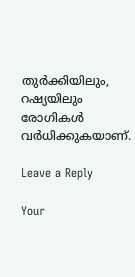തുര്‍ക്കിയിലും, റഷ്യയിലും രോഗികള്‍ വര്‍ധിക്കുകയാണ്.

Leave a Reply

Your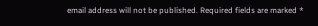email address will not be published. Required fields are marked *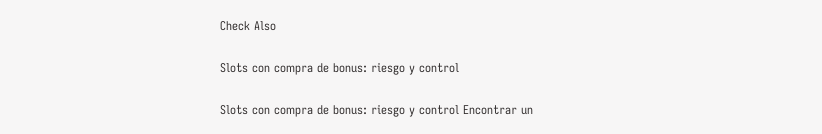Check Also

Slots con compra de bonus: riesgo y control

Slots con compra de bonus: riesgo y control Encontrar un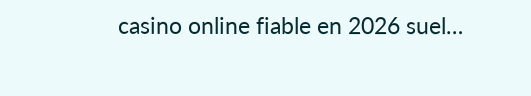casino online fiable en 2026 suel…